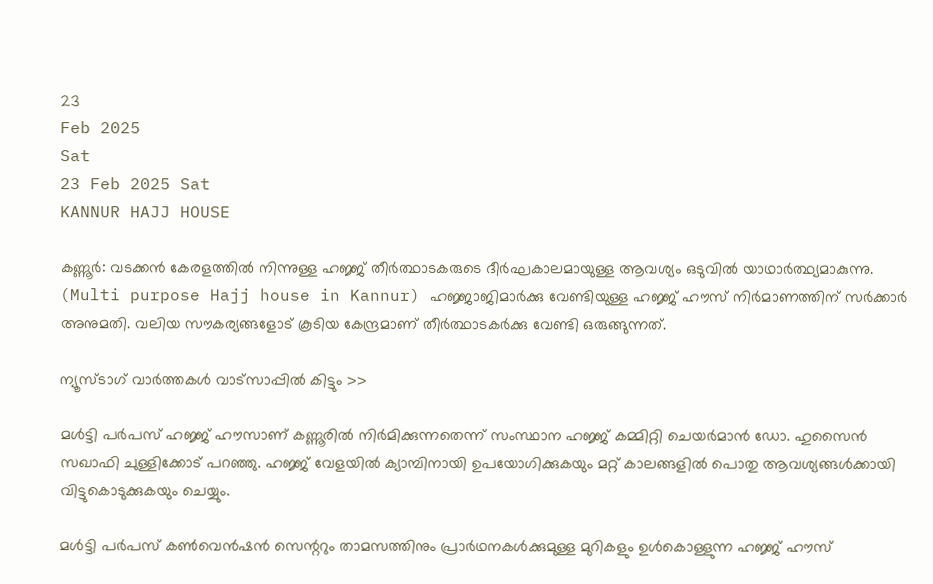23
Feb 2025
Sat
23 Feb 2025 Sat
KANNUR HAJJ HOUSE

കണ്ണൂര്‍: വടക്കന്‍ കേരളത്തില്‍ നിന്നുള്ള ഹജ്ജ് തീര്‍ത്ഥാടകരുടെ ദീര്‍ഘകാലമായുള്ള ആവശ്യം ഒടുവില്‍ യാഥാര്‍ത്ഥ്യമാകുന്നു. (Multi purpose Hajj house in Kannur) ഹജ്ജാജിമാര്‍ക്കു വേണ്ടിയുള്ള ഹജ്ജ് ഹൗസ് നിര്‍മാണത്തിന് സര്‍ക്കാര്‍ അനുമതി. വലിയ സൗകര്യങ്ങളോട് കൂടിയ കേന്ദ്രമാണ് തീര്‍ത്ഥാടകര്‍ക്കു വേണ്ടി ഒരുങ്ങുന്നത്.

ന്യൂസ്ടാഗ് വാര്‍ത്തകള്‍ വാട്‌സാപ്പില്‍ കിട്ടും >>

മള്‍ട്ടി പര്‍പസ് ഹജ്ജ് ഹൗസാണ് കണ്ണൂരില്‍ നിര്‍മിക്കുന്നതെന്ന് സംസ്ഥാന ഹജ്ജ് കമ്മിറ്റി ചെയര്‍മാന്‍ ഡോ. ഹുസൈന്‍ സഖാഫി ചുള്ളിക്കോട് പറഞ്ഞു. ഹജ്ജ് വേളയില്‍ ക്യാമ്പിനായി ഉപയോഗിക്കുകയും മറ്റ് കാലങ്ങളില്‍ പൊതു ആവശ്യങ്ങള്‍ക്കായി വിട്ടുകൊടുക്കുകയും ചെയ്യും.

മള്‍ട്ടി പര്‍പസ് കണ്‍വെന്‍ഷന്‍ സെന്ററും താമസത്തിനും പ്രാര്‍ഥനകള്‍ക്കുമുള്ള മുറികളും ഉള്‍കൊള്ളുന്ന ഹജ്ജ് ഹൗസ്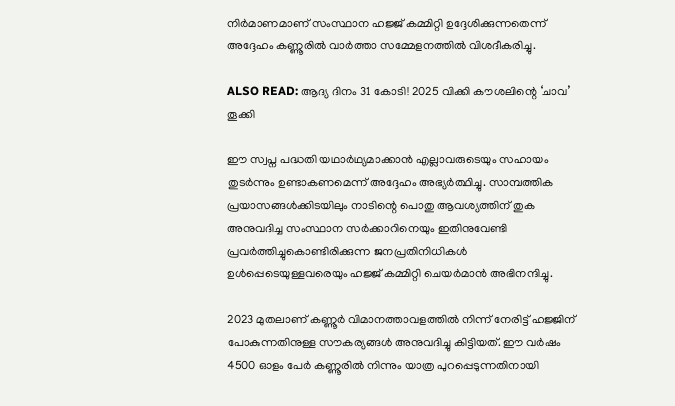നിര്‍മാണമാണ് സംസ്ഥാന ഹജ്ജ് കമ്മിറ്റി ഉദ്ദേശിക്കുന്നതെന്ന് അദ്ദേഹം കണ്ണൂരില്‍ വാര്‍ത്താ സമ്മേളനത്തില്‍ വിശദീകരിച്ചു.

ALSO READ: ആദ്യ ദിനം 31 കോടി! 2025 വിക്കി കൗശലിന്റെ ‘ചാവ’ തൂക്കി

ഈ സ്വപ്ന പദ്ധതി യഥാര്‍ഥ്യമാക്കാന്‍ എല്ലാവരുടെയും സഹായം തുടര്‍ന്നും ഉണ്ടാകണമെന്ന് അദ്ദേഹം അഭ്യര്‍ത്ഥിച്ചു. സാമ്പത്തിക പ്രയാസങ്ങള്‍ക്കിടയിലും നാടിന്റെ പൊതു ആവശ്യത്തിന് തുക അനുവദിച്ച സംസ്ഥാന സര്‍ക്കാറിനെയും ഇതിനുവേണ്ടി പ്രവര്‍ത്തിച്ചുകൊണ്ടിരിക്കുന്ന ജനപ്രതിനിധികള്‍ ഉള്‍പ്പെടെയുള്ളവരെയും ഹജ്ജ് കമ്മിറ്റി ചെയര്‍മാന്‍ അഭിനന്ദിച്ചു.

2023 മുതലാണ് കണ്ണൂര്‍ വിമാനത്താവളത്തില്‍ നിന്ന് നേരിട്ട് ഹജ്ജിന് പോകുന്നതിനുള്ള സൗകര്യങ്ങള്‍ അനുവദിച്ചു കിട്ടിയത്. ഈ വര്‍ഷം 4500 ഓളം പേര്‍ കണ്ണൂരില്‍ നിന്നും യാത്ര പുറപ്പെടുന്നതിനായി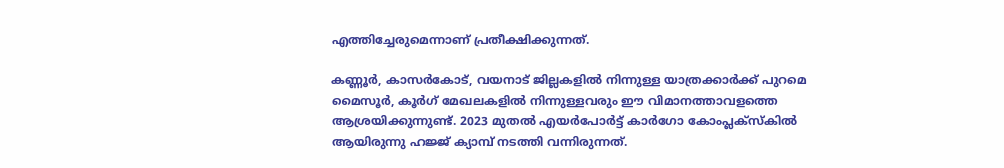എത്തിച്ചേരുമെന്നാണ് പ്രതീക്ഷിക്കുന്നത്.

കണ്ണൂര്‍, കാസര്‍കോട്, വയനാട് ജില്ലകളില്‍ നിന്നുള്ള യാത്രക്കാര്‍ക്ക് പുറമെ മൈസൂര്‍, കൂര്‍ഗ് മേഖലകളില്‍ നിന്നുള്ളവരും ഈ വിമാനത്താവളത്തെ ആശ്രയിക്കുന്നുണ്ട്. 2023 മുതല്‍ എയര്‍പോര്‍ട്ട് കാര്‍ഗോ കോംപ്ലക്സ്‌കില്‍ ആയിരുന്നു ഹജ്ജ് ക്യാമ്പ് നടത്തി വന്നിരുന്നത്.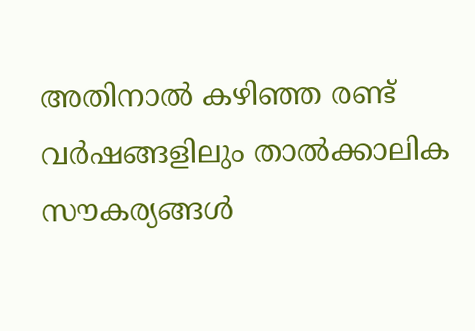അതിനാല്‍ കഴിഞ്ഞ രണ്ട് വര്‍ഷങ്ങളിലും താല്‍ക്കാലിക സൗകര്യങ്ങള്‍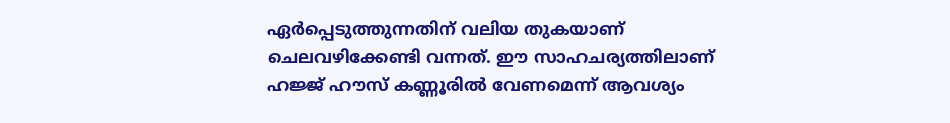ഏര്‍പ്പെടുത്തുന്നതിന് വലിയ തുകയാണ് ചെലവഴിക്കേണ്ടി വന്നത്. ഈ സാഹചര്യത്തിലാണ് ഹജ്ജ് ഹൗസ് കണ്ണൂരില്‍ വേണമെന്ന് ആവശ്യം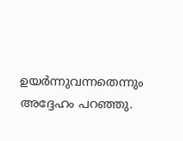ഉയര്‍ന്നുവന്നതെന്നും അദ്ദേഹം പറഞ്ഞു.